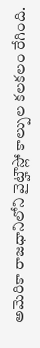అమెరికా రాజధానిలోని వైట్హౌస్లో కాల్పుల కలకలం రేగింది.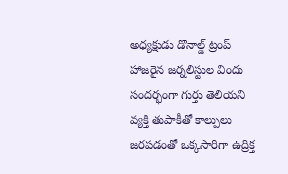అధ్యక్షుడు డొనాల్డ్ ట్రంప్ హాజరైన జర్నలిస్టుల విందు సందర్భంగా గుర్తు తెలియని వ్యక్తి తుపాకీతో కాల్పులు జరపడంతో ఒక్కసారిగా ఉద్రిక్త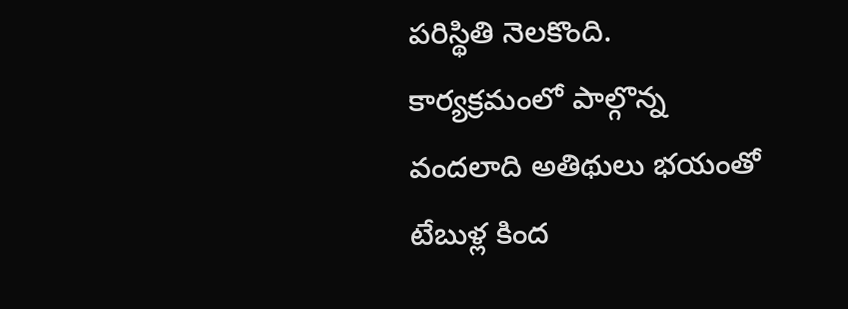పరిస్థితి నెలకొంది. కార్యక్రమంలో పాల్గొన్న వందలాది అతిథులు భయంతో టేబుళ్ల కింద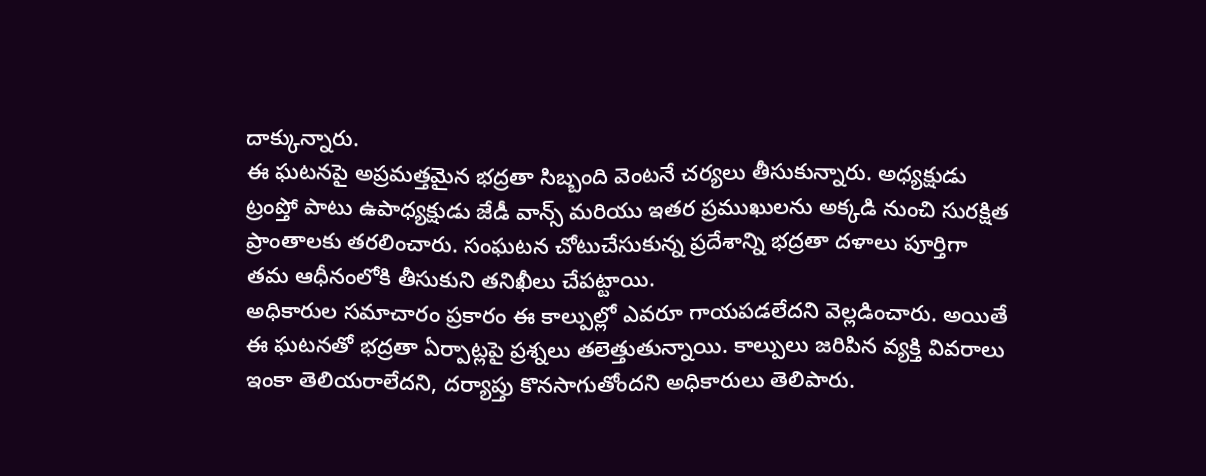దాక్కున్నారు.
ఈ ఘటనపై అప్రమత్తమైన భద్రతా సిబ్బంది వెంటనే చర్యలు తీసుకున్నారు. అధ్యక్షుడు ట్రంప్తో పాటు ఉపాధ్యక్షుడు జేడీ వాన్స్ మరియు ఇతర ప్రముఖులను అక్కడి నుంచి సురక్షిత ప్రాంతాలకు తరలించారు. సంఘటన చోటుచేసుకున్న ప్రదేశాన్ని భద్రతా దళాలు పూర్తిగా తమ ఆధీనంలోకి తీసుకుని తనిఖీలు చేపట్టాయి.
అధికారుల సమాచారం ప్రకారం ఈ కాల్పుల్లో ఎవరూ గాయపడలేదని వెల్లడించారు. అయితే ఈ ఘటనతో భద్రతా ఏర్పాట్లపై ప్రశ్నలు తలెత్తుతున్నాయి. కాల్పులు జరిపిన వ్యక్తి వివరాలు ఇంకా తెలియరాలేదని, దర్యాప్తు కొనసాగుతోందని అధికారులు తెలిపారు.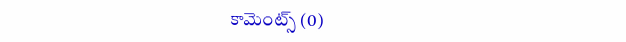కామెంట్స్ (0)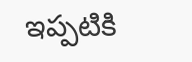ఇప్పటికి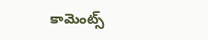కామెంట్స్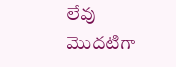లేవు
మొదటిగా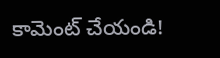కామెంట్ చేయండి!